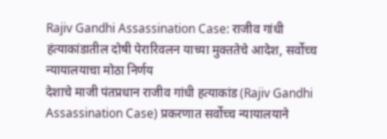Rajiv Gandhi Assassination Case: राजीव गांधी हंत्याकांडातील दोषी पेरारिवलन याच्या मुक्ततेचे आदेश, सर्वोच्च न्यायालयाचा मोठा निर्णय
देशाचे माजी पंतप्रधान राजीव गांधी हत्याकांड (Rajiv Gandhi Assassination Case) प्रकरणात सर्वोच्च न्यायालयाने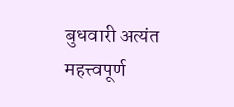बुधवारी अत्यंत महत्त्वपूर्ण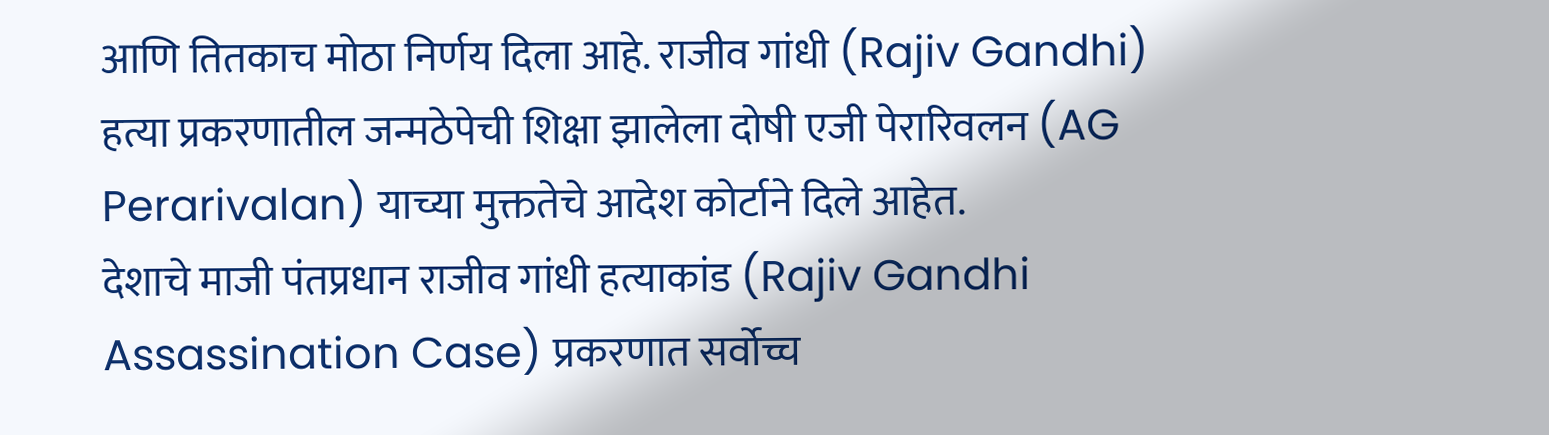आणि तितकाच मोठा निर्णय दिला आहे. राजीव गांधी (Rajiv Gandhi) हत्या प्रकरणातील जन्मठेपेची शिक्षा झालेला दोषी एजी पेरारिवलन (AG Perarivalan) याच्या मुक्ततेचे आदेश कोर्टाने दिले आहेत.
देशाचे माजी पंतप्रधान राजीव गांधी हत्याकांड (Rajiv Gandhi Assassination Case) प्रकरणात सर्वोच्च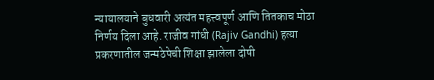न्यायालयाने बुधवारी अत्यंत महत्त्वपूर्ण आणि तितकाच मोठा निर्णय दिला आहे. राजीव गांधी (Rajiv Gandhi) हत्या प्रकरणातील जन्मठेपेची शिक्षा झालेला दोषी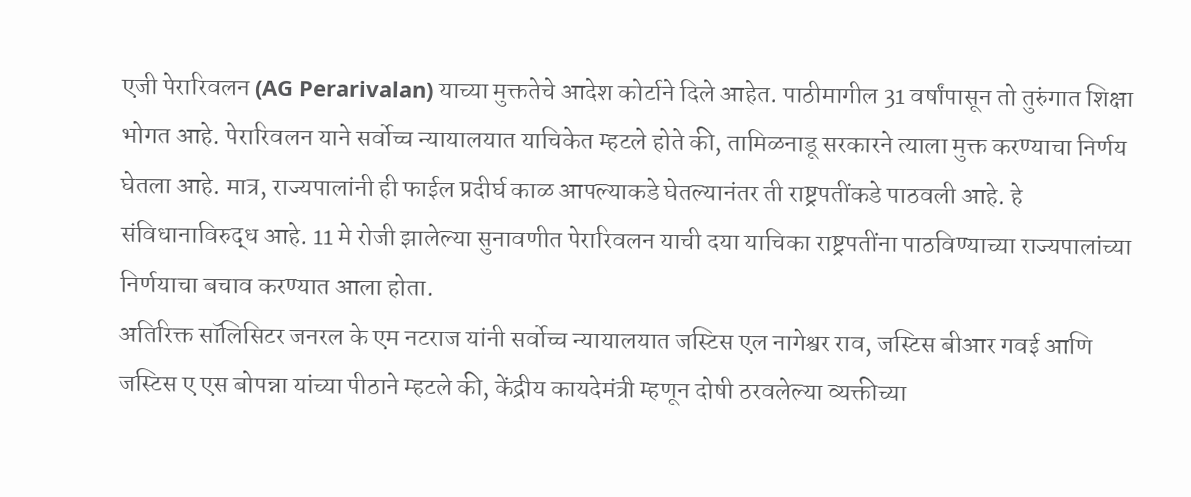एजी पेरारिवलन (AG Perarivalan) याच्या मुक्ततेचे आदेश कोर्टाने दिले आहेत. पाठीमागील 31 वर्षांपासून तो तुरुंगात शिक्षा भोगत आहे. पेरारिवलन याने सर्वोच्च न्यायालयात याचिकेत म्हटले होते की, तामिळनाडू सरकारने त्याला मुक्त करण्याचा निर्णय घेतला आहे. मात्र, राज्यपालांनी ही फाईल प्रदीर्घ काळ आपल्याकडे घेतल्यानंतर ती राष्ट्रपतींकडे पाठवली आहे. हे संविधानाविरुद्ध आहे. 11 मे रोजी झालेल्या सुनावणीत पेरारिवलन याची दया याचिका राष्ट्रपतींना पाठविण्याच्या राज्यपालांच्या निर्णयाचा बचाव करण्यात आला होता.
अतिरिक्त सॉलिसिटर जनरल के एम नटराज यांनी सर्वोच्च न्यायालयात जस्टिस एल नागेश्वर राव, जस्टिस बीआर गवई आणि जस्टिस ए एस बोपन्ना यांच्या पीठाने म्हटले की, केंद्रीय कायदेमंत्री म्हणून दोषी ठरवलेल्या व्यक्तीच्या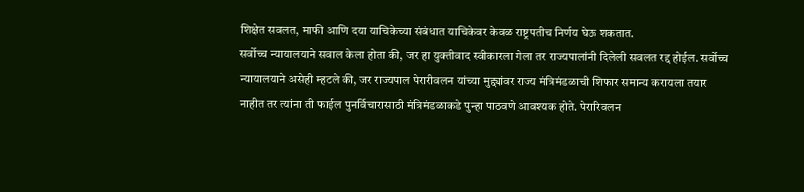शिक्षेत सवलत, माफी आणि दया याचिकेच्या संबंधात याचिकेवर केवळ राष्ट्रपतीच निर्णय घेऊ शकतात.
सर्वोच्च न्यायालयाने सवाल केला होता की, जर हा युक्तीवाद स्वीकारला गेला तर राज्यपालांनी दिलेली सवलत रद्द होईल. सर्वोच्च न्यायालयाने असेही म्हटले की, जर राज्यपाल पेरारीवलन यांच्या मुद्द्यांवर राज्य मंत्रिमंडळाची शिफार समान्य करायला तयार नाहीत तर त्यांना ती फाईल पुनर्विचारासाठी मंत्रिमंडळाकडे पुन्हा पाठवणे आवश्यक होते. पेरारिवलन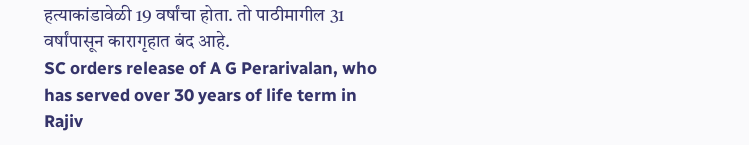हत्याकांडावेळी 19 वर्षांचा होता. तो पाठीमागील 31 वर्षांपासून कारागृहात बंद आहे.
SC orders release of A G Perarivalan, who has served over 30 years of life term in Rajiv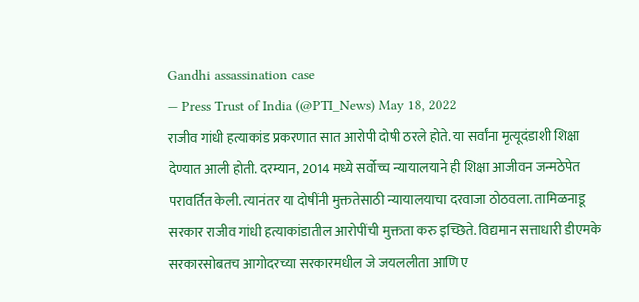Gandhi assassination case
— Press Trust of India (@PTI_News) May 18, 2022
राजीव गांधी हत्याकांड प्रकरणात सात आरोपी दोषी ठरले होते. या सर्वांना मृत्यूदंडाशी शिक्षा देण्यात आली होती. दरम्यान, 2014 मध्ये सर्वोच्च न्यायालयाने ही शिक्षा आजीवन जन्मठेपेत परावर्तित केली. त्यानंतर या दोषींनी मुक्ततेसाठी न्यायालयाचा दरवाजा ठोठवला. तामिळनाडू सरकार राजीव गांधी हत्याकांडातील आरोपींची मुक्तता करु इच्छिते. विद्यमान सत्ताधारी डीएमके सरकारसोबतच आगोदरच्या सरकारमधील जे जयललीता आणि ए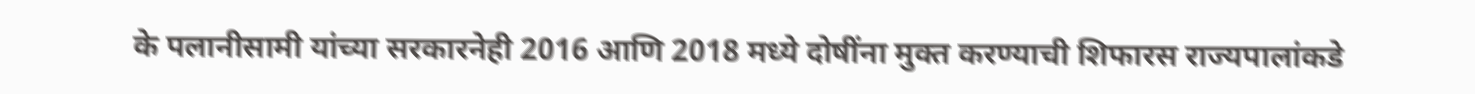के पलानीसामी यांच्या सरकारनेही 2016 आणि 2018 मध्ये दोषींना मुक्त करण्याची शिफारस राज्यपालांकडे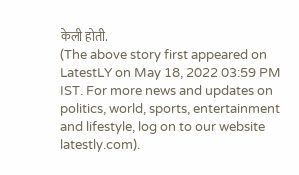केली होती.
(The above story first appeared on LatestLY on May 18, 2022 03:59 PM IST. For more news and updates on politics, world, sports, entertainment and lifestyle, log on to our website latestly.com).